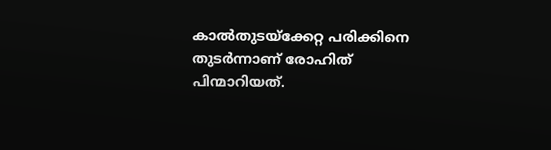കാല്‍തുടയ്‌ക്കേറ്റ പരിക്കിനെ തുടര്‍ന്നാണ് രോഹിത് പിന്മാറിയത്.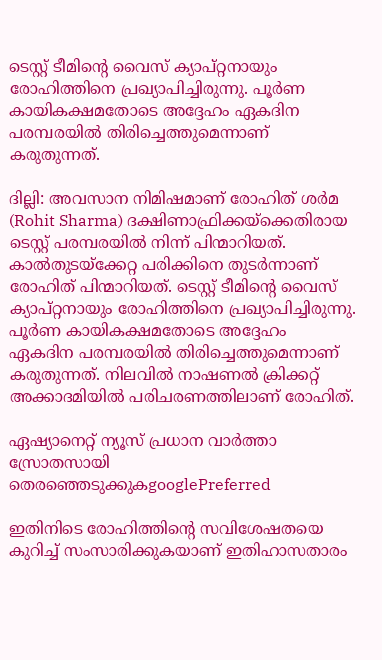ടെസ്റ്റ് ടീമിന്റെ വൈസ് ക്യാപ്റ്റനായും രോഹിത്തിനെ പ്രഖ്യാപിച്ചിരുന്നു. പൂര്‍ണ കായികക്ഷമതോടെ അദ്ദേഹം ഏകദിന പരമ്പരയില്‍ തിരിച്ചെത്തുമെന്നാണ് കരുതുന്നത്.

ദില്ലി: അവസാന നിമിഷമാണ് രോഹിത് ശര്‍മ (Rohit Sharma) ദക്ഷിണാഫ്രിക്കയ്‌ക്കെതിരായ ടെസ്റ്റ് പരമ്പരയില്‍ നിന്ന് പിന്മാറിയത്. കാല്‍തുടയ്‌ക്കേറ്റ പരിക്കിനെ തുടര്‍ന്നാണ് രോഹിത് പിന്മാറിയത്. ടെസ്റ്റ് ടീമിന്റെ വൈസ് ക്യാപ്റ്റനായും രോഹിത്തിനെ പ്രഖ്യാപിച്ചിരുന്നു. പൂര്‍ണ കായികക്ഷമതോടെ അദ്ദേഹം ഏകദിന പരമ്പരയില്‍ തിരിച്ചെത്തുമെന്നാണ് കരുതുന്നത്. നിലവില്‍ നാഷണല്‍ ക്രിക്കറ്റ് അക്കാദമിയില്‍ പരിചരണത്തിലാണ് രോഹിത്.

ഏഷ്യാനെറ്റ് ന്യൂസ് പ്രധാന വാർത്താ സ്രോതസായി തെരഞ്ഞെടുക്കുകgooglePreferred

ഇതിനിടെ രോഹിത്തിന്റെ സവിശേഷതയെ കുറിച്ച് സംസാരിക്കുകയാണ് ഇതിഹാസതാരം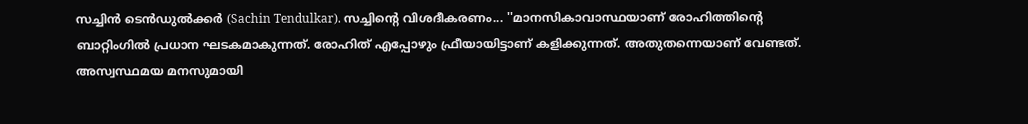സച്ചിന്‍ ടെന്‍ഡുല്‍ക്കര്‍ (Sachin Tendulkar). സച്ചിന്റെ വിശദീകരണം... ''മാനസികാവാസ്ഥയാണ് രോഹിത്തിന്റെ ബാറ്റിംഗില്‍ പ്രധാന ഘടകമാകുന്നത്. രോഹിത് എപ്പോഴും ഫ്രീയായിട്ടാണ് കളിക്കുന്നത്. അതുതന്നെയാണ് വേണ്ടത്. അസ്വസ്ഥമയ മനസുമായി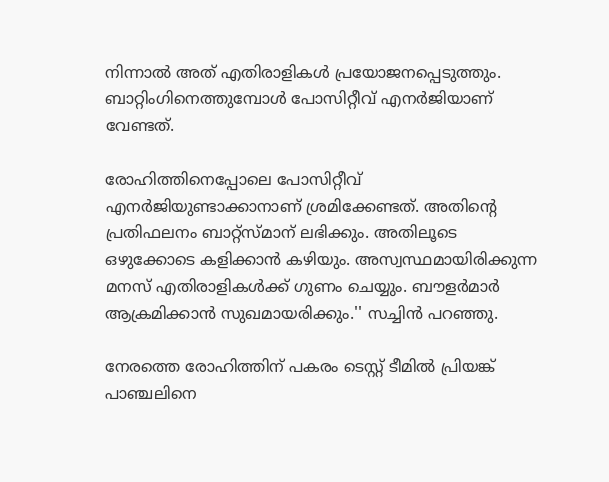നിന്നാല്‍ അത് എതിരാളികള്‍ പ്രയോജനപ്പെടുത്തും. ബാറ്റിംഗിനെത്തുമ്പോള്‍ പോസിറ്റീവ് എനര്‍ജിയാണ് വേണ്ടത്.

രോഹിത്തിനെപ്പോലെ പോസിറ്റീവ് എനര്‍ജിയുണ്ടാക്കാനാണ് ശ്രമിക്കേണ്ടത്. അതിന്റെ പ്രതിഫലനം ബാറ്റ്‌സ്മാന് ലഭിക്കും. അതിലൂടെ ഒഴുക്കോടെ കളിക്കാന്‍ കഴിയും. അസ്വസ്ഥമായിരിക്കുന്ന മനസ് എതിരാളികള്‍ക്ക് ഗുണം ചെയ്യും. ബൗളര്‍മാര്‍ ആക്രമിക്കാന്‍ സുഖമായരിക്കും.'' സച്ചിന്‍ പറഞ്ഞു.

നേരത്തെ രോഹിത്തിന് പകരം ടെസ്റ്റ് ടീമില്‍ പ്രിയങ്ക് പാഞ്ചലിനെ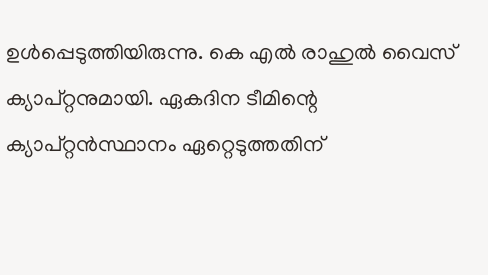ഉള്‍പ്പെടുത്തിയിരുന്നു. കെ എല്‍ രാഹുല്‍ വൈസ് ക്യാപ്റ്റനുമായി. ഏകദിന ടീമിന്റെ ക്യാപ്റ്റന്‍സ്ഥാനം ഏറ്റെടുത്തതിന്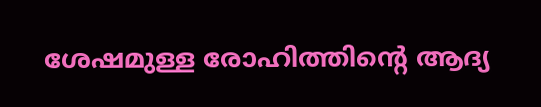ശേഷമുള്ള രോഹിത്തിന്റെ ആദ്യ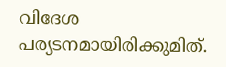വിദേശ പര്യടനമായിരിക്കുമിത്.